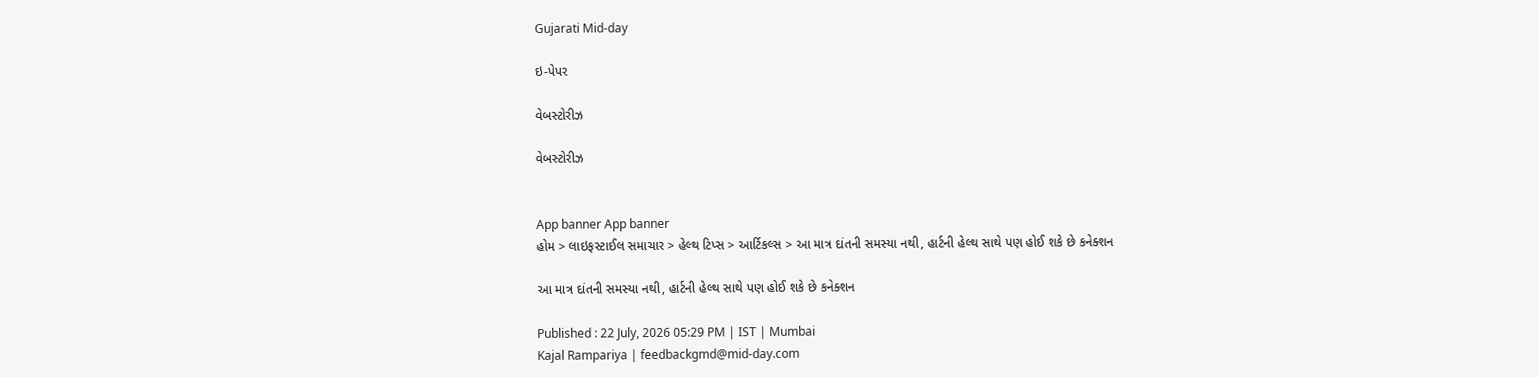Gujarati Mid-day

ઇ-પેપર

વેબસ્ટોરીઝ

વેબસ્ટોરીઝ


App banner App banner
હોમ > લાઇફસ્ટાઈલ સમાચાર > હેલ્થ ટિપ્સ > આર્ટિકલ્સ > આ માત્ર દાંતની સમસ્યા નથી, હાર્ટની હેલ્થ સાથે પણ હોઈ શકે છે કનેક્શન

આ માત્ર દાંતની સમસ્યા નથી, હાર્ટની હેલ્થ સાથે પણ હોઈ શકે છે કનેક્શન

Published : 22 July, 2026 05:29 PM | IST | Mumbai
Kajal Rampariya | feedbackgmd@mid-day.com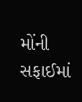મોંની સફાઈમાં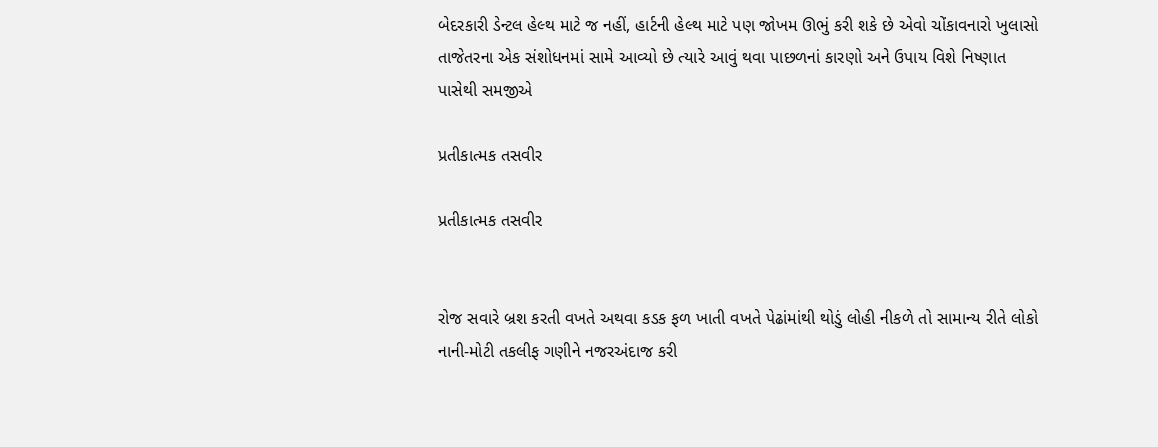બેદરકારી ડેન્ટલ હેલ્થ માટે જ નહીં, હાર્ટની હેલ્થ માટે પણ જોખમ ઊભું કરી શકે છે એવો ચોંકાવનારો ખુલાસો તાજેતરના એક સંશોધનમાં સામે આવ્યો છે ત્યારે આવું થવા પાછળનાં કારણો અને ઉપાય વિશે નિષ્ણાત પાસેથી સમજીએ

પ્રતીકાત્મક તસવીર

પ્રતીકાત્મક તસવીર


રોજ સવારે બ્રશ કરતી વખતે અથવા કડક ફળ ખાતી વખતે પેઢાંમાંથી થોડું લોહી નીકળે તો સામાન્ય રીતે લોકો નાની-મોટી તકલીફ ગણીને નજરઅંદાજ કરી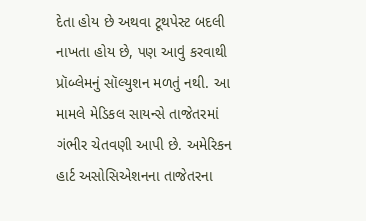દેતા હોય છે અથવા ટૂથપેસ્ટ બદલી નાખતા હોય છે, પણ આવું કરવાથી પ્રૉબ્લેમનું સૉલ્યુશન મળતું નથી. આ મામલે મેડિકલ સાયન્સે તાજેતરમાં ગંભીર ચેતવણી આપી છે. અમેરિકન હાર્ટ અસોસિએશનના તાજેતરના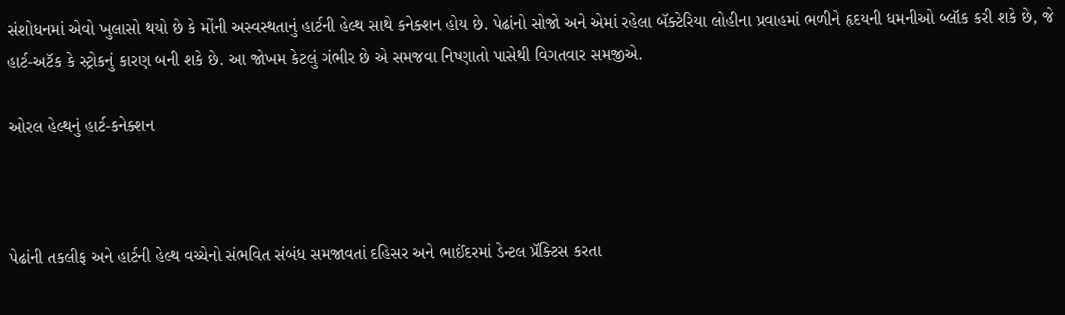સંશોધનમાં એવો ખુલાસો થયો છે કે મોંની અસ્વસ્થતાનું હાર્ટની હેલ્થ સાથે કનેક્શન હોય છે. પેઢાંનો સોજો અને એમાં રહેલા બૅક્ટેરિયા લોહીના પ્રવાહમાં ભળીને હૃદયની ધમનીઓ બ્લૉક કરી શકે છે, જે હાર્ટ-અટૅક કે સ્ટ્રોકનું કારણ બની શકે છે. આ જોખમ કેટલું ગંભીર છે એ સમજવા નિષ્ણાતો પાસેથી વિગતવાર સમજીએ.

ઓરલ હેલ્થનું હાર્ટ-કનેક્શન



પેઢાંની તકલીફ અને હાર્ટની હેલ્થ વચ્ચેનો સંભવિત સંબંધ સમજાવતાં દહિસર અને ભાઈંદરમાં ડેન્ટલ પ્રૅક્ટિસ કરતા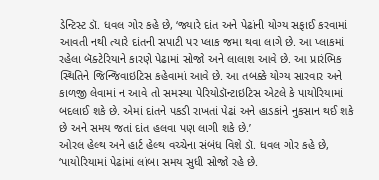ડેન્ટિસ્ટ ડૉ. ધવલ ગોર કહે છે, ‘જ્યારે દાંત અને પેઢાંની યોગ્ય સફાઈ કરવામાં આવતી નથી ત્યારે દાંતની સપાટી પર પ્લાક જમા થવા લાગે છે. આ પ્લાકમાં રહેલા બૅક્ટેરિયાને કારણે પેઢામાં સોજો અને લાલાશ આવે છે. આ પ્રારંભિક સ્થિતિને જિન્જિવાઇટિસ કહેવામાં આવે છે. આ તબક્કે યોગ્ય સારવાર અને કાળજી લેવામાં ન આવે તો સમસ્યા પેરિયોડૉન્ટાઇટિસ એટલે કે પાયોરિયામાં બદલાઈ શકે છે. એમાં દાંતને પકડી રાખતાં પેઢાં અને હાડકાંને નુકસાન થઈ શકે છે અને સમય જતાં દાંત હલવા પણ લાગી શકે છે.’
ઓરલ હેલ્થ અને હાર્ટ હેલ્થ વચ્ચેના સંબંધ વિશે ડૉ. ધવલ ગોર કહે છે, ‘પાયોરિયામાં પેઢાંમાં લાંબા સમય સુધી સોજો રહે છે.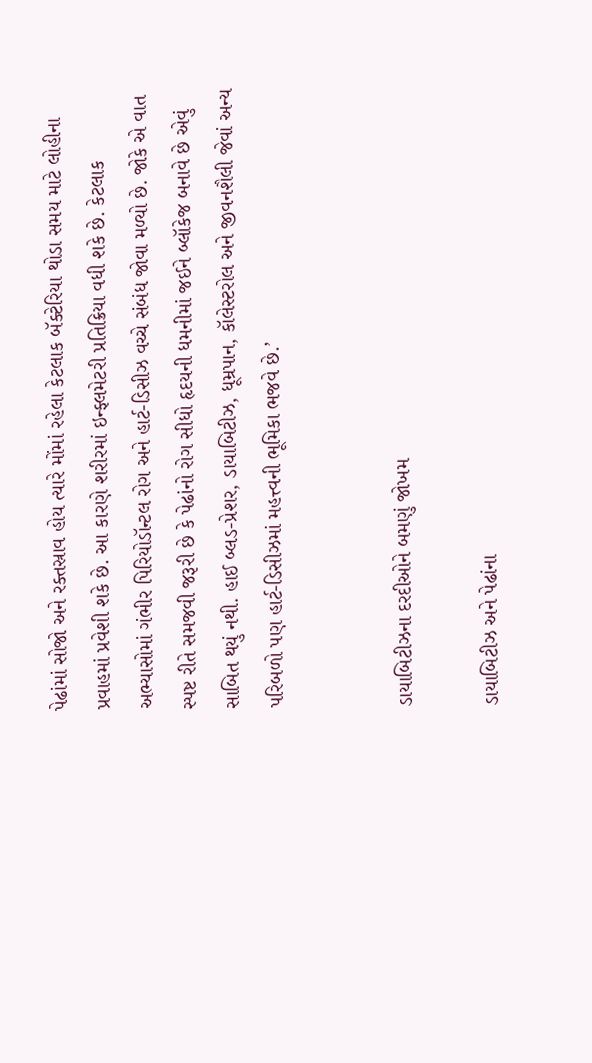પેઢાંમાં સોજો અને રક્તસ્રાવ હોય ત્યારે મોંમાં રહેલા કેટલાક બૅક્ટેરિયા થોડા સમય માટે લોહીના પ્રવાહમાં પ્રવેશી શકે છે. આ કારણે શરીરમાં ઇન્ફ્લમેટરી પ્રતિક્રિયા વધી શકે છે. કેટલાક અભ્યાસોમાં ગંભીર પિરિયોડૉન્ટલ રોગ અને હાર્ટ-ડિસીઝ વચ્ચે સંબંધ જોવા મળ્યો છે. જોકે એ વાત સ્પષ્ટ રીતે સમજવી જરૂરી છે કે પેઢાંનો રોગ સીધો હૃદયની ધમનીમાં જઈને બ્લૉકેજ બનાવે છે એવું સાબિત થયું નથી. હાઈ બ્લડ-પ્રેશર, ડાયાબિટીઝ, ધૂમ્રપાન, કૉલેસ્ટરોલ અને જીવનશૈલી જેવાં અન્ય પરિબળો પણ હાર્ટ-ડિસીઝમાં મહત્ત્વની ભૂમિકા ભજવે છે.’


ડાયાબિટીઝના દરદીઓને બમણું જોખમ

ડાયાબિટીઝ અને પેઢાંના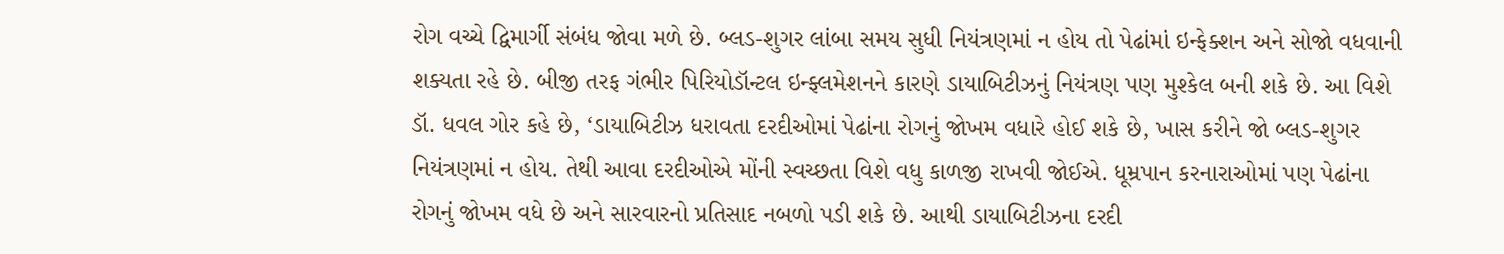રોગ વચ્ચે દ્વિમાર્ગી સંબંધ જોવા મળે છે. બ્લડ-શુગર લાંબા સમય સુધી નિયંત્રણમાં ન હોય તો પેઢાંમાં ઇન્ફેક્શન અને સોજો વધવાની શક્યતા રહે છે. બીજી તરફ ગંભીર પિરિયોડૉન્ટલ ઇન્ફ્લમેશનને કારણે ડાયાબિટીઝનું નિયંત્રણ પણ મુશ્કેલ બની શકે છે. આ વિશે ડૉ. ધવલ ગોર કહે છે, ‘ડાયાબિટીઝ ધરાવતા દરદીઓમાં પેઢાંના રોગનું જોખમ વધારે હોઈ શકે છે, ખાસ કરીને જો બ્લડ-શુગર નિયંત્રણમાં ન હોય. તેથી આવા દરદીઓએ મોંની સ્વચ્છતા વિશે વધુ કાળજી રાખવી જોઈએ. ધૂમ્રપાન કરનારાઓમાં પણ પેઢાંના રોગનું જોખમ વધે છે અને સારવારનો પ્રતિસાદ નબળો પડી શકે છે. આથી ડાયાબિટીઝના દરદી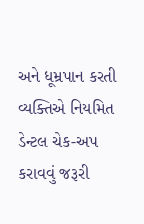અને ધૂમ્રપાન કરતી વ્યક્તિએ નિયમિત ડેન્ટલ ચેક-અપ કરાવવું જરૂરી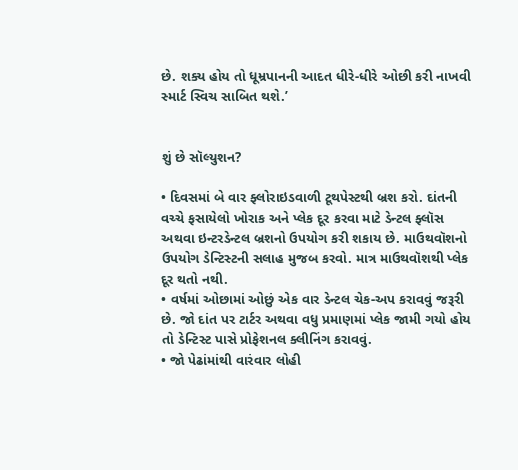છે. શક્ય હોય તો ધૂમ્રપાનની આદત ધીરે-ધીરે ઓછી કરી નાખવી સ્માર્ટ સ્વિચ સાબિત થશે.’


શું છે સૉલ્યુશન?

• દિવસમાં બે વાર ફ્લોરાઇડવાળી ટૂથપેસ્ટથી બ્રશ કરો. દાંતની વચ્ચે ફસાયેલો ખોરાક અને પ્લેક દૂર કરવા માટે ડેન્ટલ ફ્લૉસ અથવા ઇન્ટરડેન્ટલ બ્રશનો ઉપયોગ કરી શકાય છે. માઉથવૉશનો ઉપયોગ ડેન્ટિસ્ટની સલાહ મુજબ કરવો. માત્ર માઉથવૉશથી પ્લેક દૂર થતો નથી.
• વર્ષમાં ઓછામાં ઓછું એક વાર ડેન્ટલ ચેક-અપ કરાવવું જરૂરી છે. જો દાંત પર ટાર્ટર અથવા વધુ પ્રમાણમાં પ્લેક જામી ગયો હોય તો ડેન્ટિસ્ટ પાસે પ્રોફેશનલ ક્લીનિંગ કરાવવું.
• જો પેઢાંમાંથી વારંવાર લોહી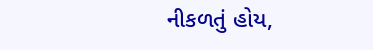નીકળતું હોય,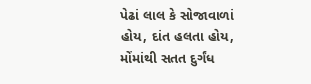પેઢાં લાલ કે સોજાવાળાં હોય, દાંત હલતા હોય, મોંમાંથી સતત દુર્ગંધ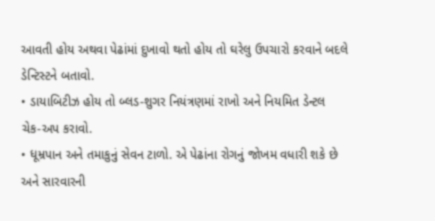આવતી હોય અથવા પેઢાંમાં દુખાવો થતો હોય તો ઘરેલુ ઉપચારો કરવાને બદલે ડેન્ટિસ્ટને બતાવો.
• ડાયાબિટીઝ હોય તો બ્લડ-શુગર નિયંત્રણમાં રાખો અને નિયમિત ડેન્ટલ
ચેક-અપ કરાવો.
• ધૂમ્રપાન અને તમાકુનું સેવન ટાળો. એ પેઢાંના રોગનું જોખમ વધારી શકે છે અને સારવારની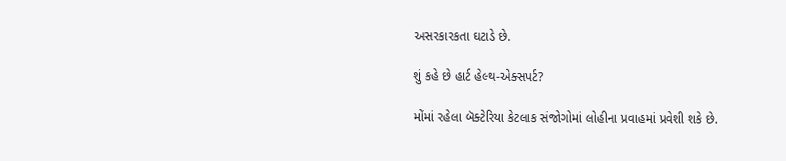અસરકારકતા ઘટાડે છે.

શું કહે છે હાર્ટ હેલ્થ-એક્સપર્ટ?

મોંમાં રહેલા બૅક્ટેરિયા કેટલાક સંજોગોમાં લોહીના પ્રવાહમાં પ્રવેશી શકે છે.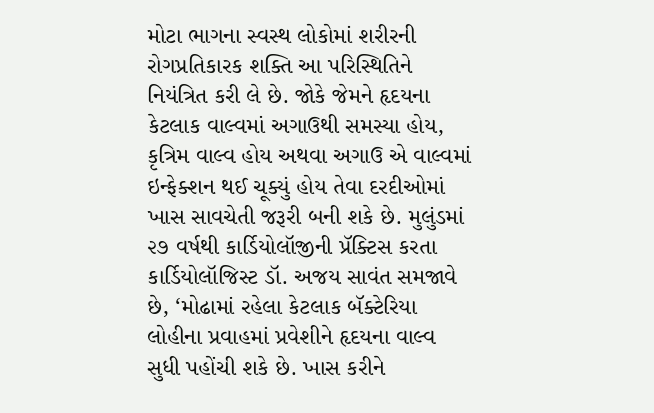મોટા ભાગના સ્વસ્થ લોકોમાં શરીરની રોગપ્રતિકારક શક્તિ આ પરિસ્થિતિને નિયંત્રિત કરી લે છે. જોકે જેમને હૃદયના કેટલાક વાલ્વમાં અગાઉથી સમસ્યા હોય, કૃત્રિમ વાલ્વ હોય અથવા અગાઉ એ વાલ્વમાં ઇન્ફેક્શન થઈ ચૂક્યું હોય તેવા દરદીઓમાં ખાસ સાવચેતી જરૂરી બની શકે છે. મુલુંડમાં ૨૭ વર્ષથી કાર્ડિયોલૉજીની પ્રૅક્ટિસ કરતા કાર્ડિયોલૉજિસ્ટ ડૉ. અજય સાવંત સમજાવે છે, ‘મોઢામાં રહેલા કેટલાક બૅક્ટેરિયા લોહીના પ્રવાહમાં પ્રવેશીને હૃદયના વાલ્વ સુધી પહોંચી શકે છે. ખાસ કરીને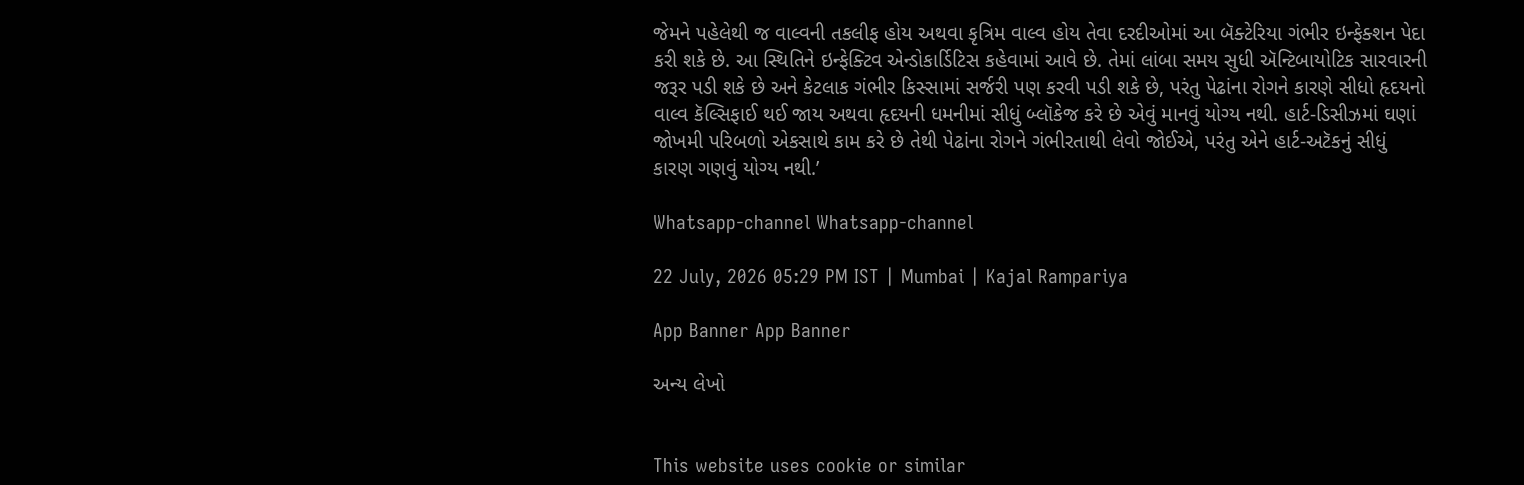જેમને પહેલેથી જ વાલ્વની તકલીફ હોય અથવા કૃત્રિમ વાલ્વ હોય તેવા દરદીઓમાં આ બૅક્ટેરિયા ગંભીર ઇન્ફેક્શન પેદા કરી શકે છે. આ સ્થિતિને ઇન્ફેક્ટિવ એન્ડોકાર્ડિટિસ કહેવામાં આવે છે. તેમાં લાંબા સમય સુધી ઍન્ટિબાયોટિક સારવારની જરૂર પડી શકે છે અને કેટલાક ગંભીર કિસ્સામાં સર્જરી પણ કરવી પડી શકે છે, પરંતુ પેઢાંના રોગને કારણે સીધો હૃદયનો વાલ્વ કૅલ્સિફાઈ થઈ જાય અથવા હૃદયની ધમનીમાં સીધું બ્લૉકેજ કરે છે એવું માનવું યોગ્ય નથી. હાર્ટ-ડિસીઝમાં ઘણાં જોખમી પરિબળો એકસાથે કામ કરે છે તેથી પેઢાંના રોગને ગંભીરતાથી લેવો જોઈએ, પરંતુ એને હાર્ટ-અટૅકનું સીધું કારણ ગણવું યોગ્ય નથી.’

Whatsapp-channel Whatsapp-channel

22 July, 2026 05:29 PM IST | Mumbai | Kajal Rampariya

App Banner App Banner

અન્ય લેખો


This website uses cookie or similar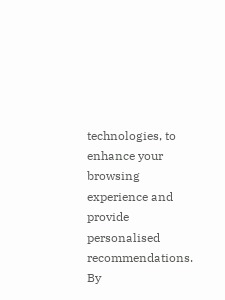technologies, to enhance your browsing experience and provide personalised recommendations. By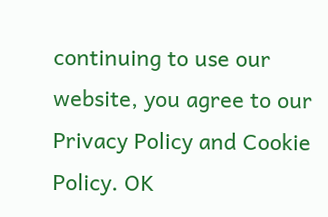continuing to use our website, you agree to our Privacy Policy and Cookie Policy. OK